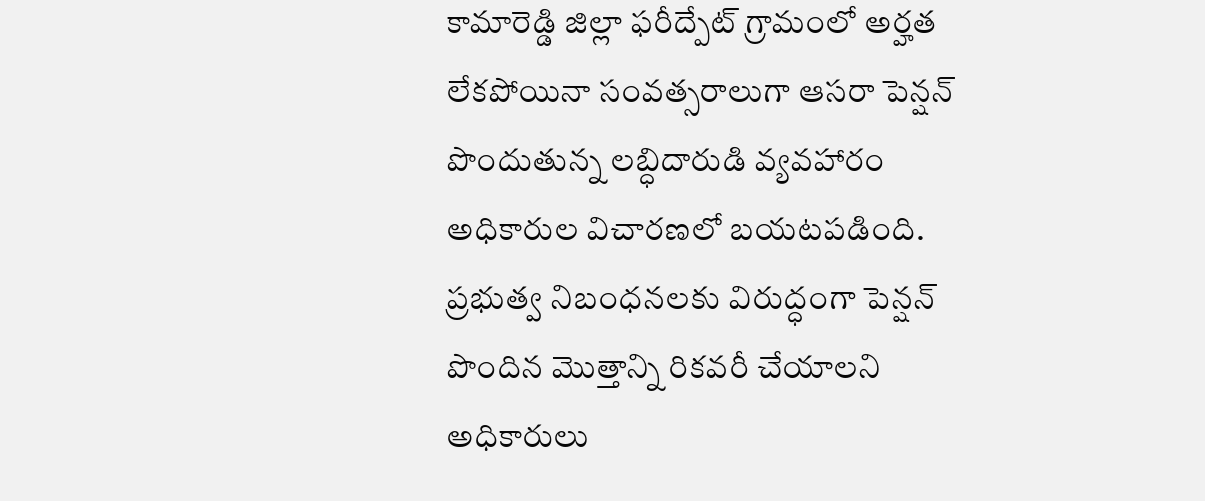కామారెడ్డి జిల్లా ఫరీద్పేట్ గ్రామంలో అర్హత లేకపోయినా సంవత్సరాలుగా ఆసరా పెన్షన్ పొందుతున్న లబ్ధిదారుడి వ్యవహారం అధికారుల విచారణలో బయటపడింది. ప్రభుత్వ నిబంధనలకు విరుద్ధంగా పెన్షన్ పొందిన మొత్తాన్ని రికవరీ చేయాలని అధికారులు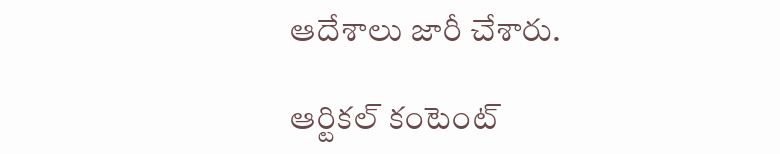ఆదేశాలు జారీ చేశారు.

ఆర్టికల్ కంటెంట్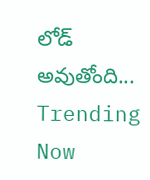లోడ్ అవుతోంది...
Trending Now